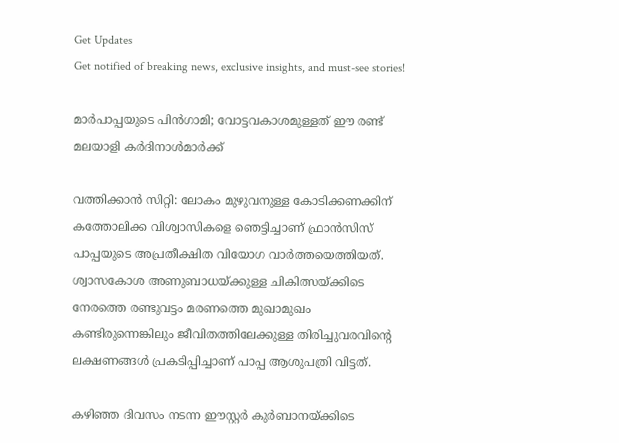Get Updates
Get notified of breaking news, exclusive insights, and must-see stories!

മാര്‍പാപ്പയുടെ പിന്‍ഗാമി; വോട്ടവകാശമുള്ളത് ഈ രണ്ട് മലയാളി കര്‍ദിനാള്‍മാര്‍ക്ക്

വത്തിക്കാന്‍ സിറ്റി: ലോകം മുഴുവനുള്ള കോടിക്കണക്കിന് കത്തോലിക്ക വിശ്വാസികളെ ഞെട്ടിച്ചാണ് ഫ്രാന്‍സിസ് പാപ്പയുടെ അപ്രതീക്ഷിത വിയോഗ വാര്‍ത്തയെത്തിയത്. ശ്വാസകോശ അണുബാധയ്ക്കുള്ള ചികിത്സയ്ക്കിടെ നേരത്തെ രണ്ടുവട്ടം മരണത്തെ മുഖാമുഖം കണ്ടിരുന്നെങ്കിലും ജീവിതത്തിലേക്കുള്ള തിരിച്ചുവരവിന്റെ ലക്ഷണങ്ങള്‍ പ്രകടിപ്പിച്ചാണ് പാപ്പ ആശുപത്രി വിട്ടത്.

കഴിഞ്ഞ ദിവസം നടന്ന ഈസ്റ്റര്‍ കുര്‍ബാനയ്ക്കിടെ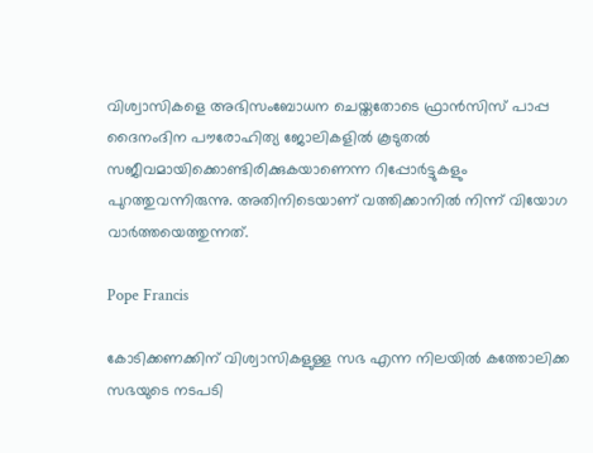വിശ്വാസികളെ അഭിസംബോധന ചെയ്തതോടെ ഫ്രാന്‍സിസ് പാപ്പ ദൈനംദിന പൗരോഹിത്യ ജോലികളില്‍ കൂടുതല്‍ സജീവമായിക്കൊണ്ടിരിക്കുകയാണെന്ന റിപ്പോര്‍ട്ടുകളും പുറത്തുവന്നിരുന്നു. അതിനിടെയാണ് വത്തിക്കാനില്‍ നിന്ന് വിയോഗ വാര്‍ത്തയെത്തുന്നത്.

Pope Francis

കോടിക്കണക്കിന് വിശ്വാസികളുള്ള സഭ എന്ന നിലയില്‍ കത്തോലിക്ക സഭയുടെ നടപടി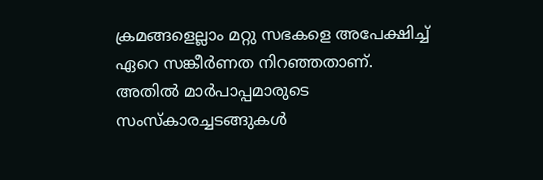ക്രമങ്ങളെല്ലാം മറ്റു സഭകളെ അപേക്ഷിച്ച് ഏറെ സങ്കീര്‍ണത നിറഞ്ഞതാണ്. അതില്‍ മാര്‍പാപ്പമാരുടെ സംസ്‌കാരച്ചടങ്ങുകള്‍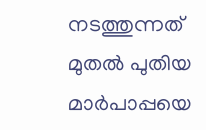നടത്തുന്നത് മുതല്‍ പുതിയ മാര്‍പാപ്പയെ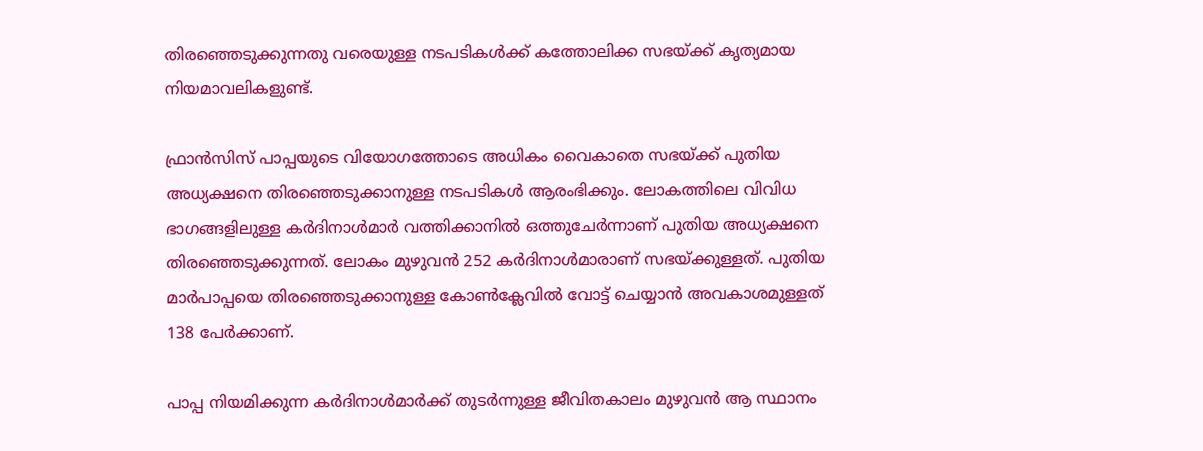തിരഞ്ഞെടുക്കുന്നതു വരെയുള്ള നടപടികള്‍ക്ക് കത്തോലിക്ക സഭയ്ക്ക് കൃത്യമായ നിയമാവലികളുണ്ട്.

ഫ്രാന്‍സിസ് പാപ്പയുടെ വിയോഗത്തോടെ അധികം വൈകാതെ സഭയ്ക്ക് പുതിയ അധ്യക്ഷനെ തിരഞ്ഞെടുക്കാനുള്ള നടപടികള്‍ ആരംഭിക്കും. ലോകത്തിലെ വിവിധ ഭാഗങ്ങളിലുള്ള കര്‍ദിനാള്‍മാര്‍ വത്തിക്കാനില്‍ ഒത്തുചേര്‍ന്നാണ് പുതിയ അധ്യക്ഷനെ തിരഞ്ഞെടുക്കുന്നത്. ലോകം മുഴുവന്‍ 252 കര്‍ദിനാള്‍മാരാണ് സഭയ്ക്കുള്ളത്. പുതിയ മാര്‍പാപ്പയെ തിരഞ്ഞെടുക്കാനുള്ള കോണ്‍ക്ലേവില്‍ വോട്ട് ചെയ്യാന്‍ അവകാശമുള്ളത് 138 പേര്‍ക്കാണ്.

പാപ്പ നിയമിക്കുന്ന കര്‍ദിനാള്‍മാര്‍ക്ക് തുടര്‍ന്നുള്ള ജീവിതകാലം മുഴുവന്‍ ആ സ്ഥാനം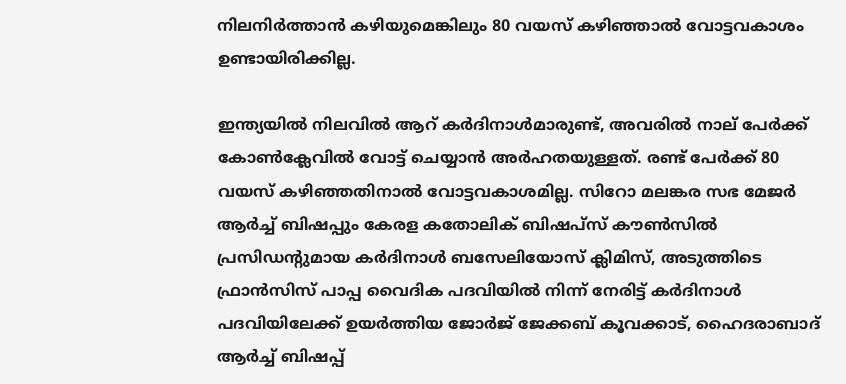നിലനിര്‍ത്താന്‍ കഴിയുമെങ്കിലും 80 വയസ് കഴിഞ്ഞാല്‍ വോട്ടവകാശം ഉണ്ടായിരിക്കില്ല.

ഇന്ത്യയില്‍ നിലവില്‍ ആറ് കര്‍ദിനാള്‍മാരുണ്ട്, അവരില്‍ നാല് പേര്‍ക്ക് കോണ്‍ക്ലേവില്‍ വോട്ട് ചെയ്യാന്‍ അര്‍ഹതയുള്ളത്. രണ്ട് പേര്‍ക്ക് 80 വയസ് കഴിഞ്ഞതിനാല്‍ വോട്ടവകാശമില്ല. സിറോ മലങ്കര സഭ മേജര്‍ ആര്‍ച്ച് ബിഷപ്പും കേരള കതോലിക് ബിഷപ്സ് കൗണ്‍സില്‍ പ്രസിഡന്റുമായ കര്‍ദിനാള്‍ ബസേലിയോസ് ക്ലിമിസ്, അടുത്തിടെ ഫ്രാന്‍സിസ് പാപ്പ വൈദിക പദവിയില്‍ നിന്ന് നേരിട്ട് കര്‍ദിനാള്‍ പദവിയിലേക്ക് ഉയര്‍ത്തിയ ജോര്‍ജ് ജേക്കബ് കൂവക്കാട്, ഹൈദരാബാദ് ആര്‍ച്ച് ബിഷപ്പ്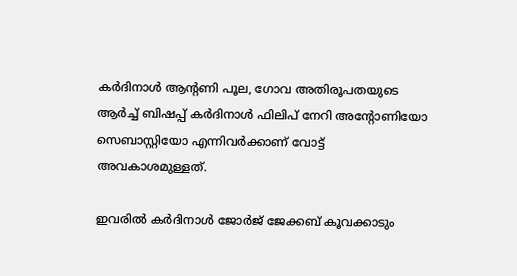കര്‍ദിനാള്‍ ആന്റണി പൂല, ഗോവ അതിരൂപതയുടെ ആര്‍ച്ച് ബിഷപ്പ് കര്‍ദിനാള്‍ ഫിലിപ് നേറി അന്റോണിയോ സെബാസ്റ്റിയോ എന്നിവര്‍ക്കാണ് വോട്ട് അവകാശമുള്ളത്.

ഇവരില്‍ കര്‍ദിനാള്‍ ജോര്‍ജ് ജേക്കബ് കൂവക്കാടും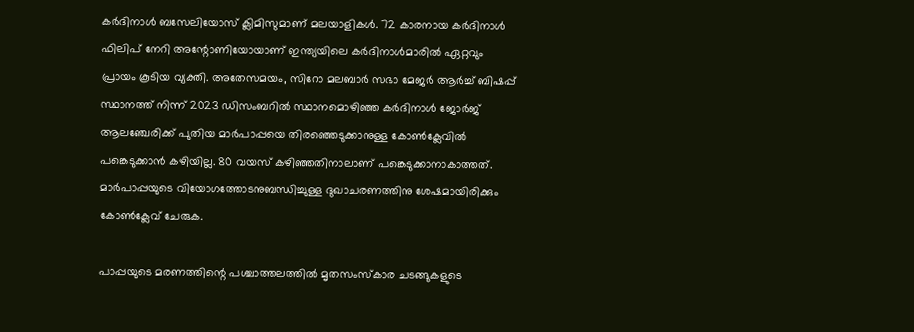കര്‍ദിനാള്‍ ബസേലിയോസ് ക്ലിമിസുമാണ് മലയാളികള്‍. 72 കാരനായ കര്‍ദിനാള്‍ ഫിലിപ് നേറി അന്റോണിയോയാണ് ഇന്ത്യയിലെ കര്‍ദിനാള്‍മാരില്‍ ഏറ്റവും പ്രായം കൂടിയ വ്യക്തി. അതേസമയം, സിറോ മലബാര്‍ സഭാ മേജര്‍ ആര്‍ച്ച് ബിഷപ്പ് സ്ഥാനത്ത് നിന്ന് 2023 ഡിസംബറില്‍ സ്ഥാനമൊഴിഞ്ഞ കര്‍ദിനാള്‍ ജോര്‍ജ് ആലഞ്ചേരിക്ക് പുതിയ മാര്‍പാപ്പയെ തിരഞ്ഞെടുക്കാനുള്ള കോണ്‍ക്ലേവില്‍ പങ്കെടുക്കാന്‍ കഴിയില്ല. 80 വയസ് കഴിഞ്ഞതിനാലാണ് പങ്കെടുക്കാനാകാത്തത്. മാര്‍പാപ്പയുടെ വിയോഗത്തോടനുബന്ധിച്ചുള്ള ദുഖാചരണത്തിനു ശേഷമായിരിക്കും കോണ്‍ക്ലേവ് ചേരുക.

പാപ്പയുടെ മരണത്തിന്റെ പശ്ചാത്തലത്തില്‍ മൃതസംസ്‌കാര ചടങ്ങുകളുടെ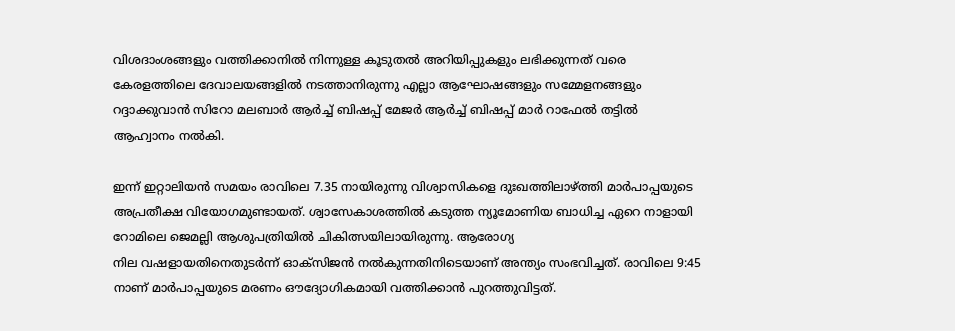വിശദാംശങ്ങളും വത്തിക്കാനില്‍ നിന്നുള്ള കൂടുതല്‍ അറിയിപ്പുകളും ലഭിക്കുന്നത് വരെ കേരളത്തിലെ ദേവാലയങ്ങളില്‍ നടത്താനിരുന്നു എല്ലാ ആഘോഷങ്ങളും സമ്മേളനങ്ങളും റദ്ദാക്കുവാന്‍ സിറോ മലബാര്‍ ആര്‍ച്ച് ബിഷപ്പ് മേജര്‍ ആര്‍ച്ച് ബിഷപ്പ് മാര്‍ റാഫേല്‍ തട്ടില്‍ ആഹ്വാനം നല്‍കി.

ഇന്ന് ഇറ്റാലിയന്‍ സമയം രാവിലെ 7.35 നായിരുന്നു വിശ്വാസികളെ ദുഃഖത്തിലാഴ്ത്തി മാര്‍പാപ്പയുടെ അപ്രതീക്ഷ വിയോഗമുണ്ടായത്. ശ്വാസേകാശത്തില്‍ കടുത്ത ന്യൂമോണിയ ബാധിച്ച ഏറെ നാളായി റോമിലെ ജെമല്ലി ആശുപത്രിയില്‍ ചികിത്സയിലായിരുന്നു. ആരോഗ്യ
നില വഷളായതിനെതുടര്‍ന്ന് ഓക്‌സിജന്‍ നല്‍കുന്നതിനിടെയാണ് അന്ത്യം സംഭവിച്ചത്. രാവിലെ 9:45 നാണ് മാര്‍പാപ്പയുടെ മരണം ഔദ്യോഗികമായി വത്തിക്കാന്‍ പുറത്തുവിട്ടത്.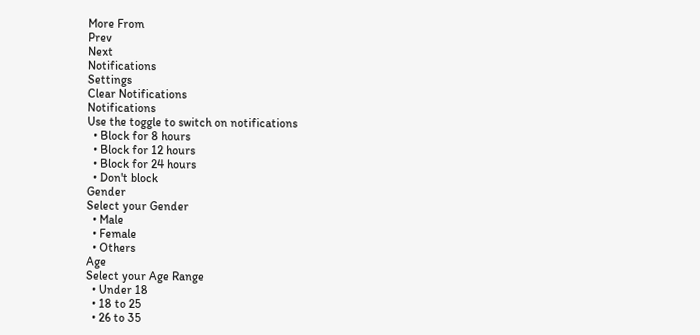More From
Prev
Next
Notifications
Settings
Clear Notifications
Notifications
Use the toggle to switch on notifications
  • Block for 8 hours
  • Block for 12 hours
  • Block for 24 hours
  • Don't block
Gender
Select your Gender
  • Male
  • Female
  • Others
Age
Select your Age Range
  • Under 18
  • 18 to 25
  • 26 to 35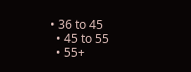• 36 to 45
  • 45 to 55
  • 55+